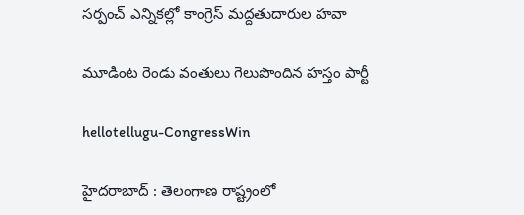సర్పంచ్ ఎన్నిక‌ల్లో కాంగ్రెస్ మద్ద‌తుదారుల హ‌వా

మూడింట రెండు వంతులు గెలుపొందిన హ‌స్తం పార్టీ

hellotellugu-CongressWin

హైద‌రాబాద్ : తెలంగాణ రాష్ట్రంలో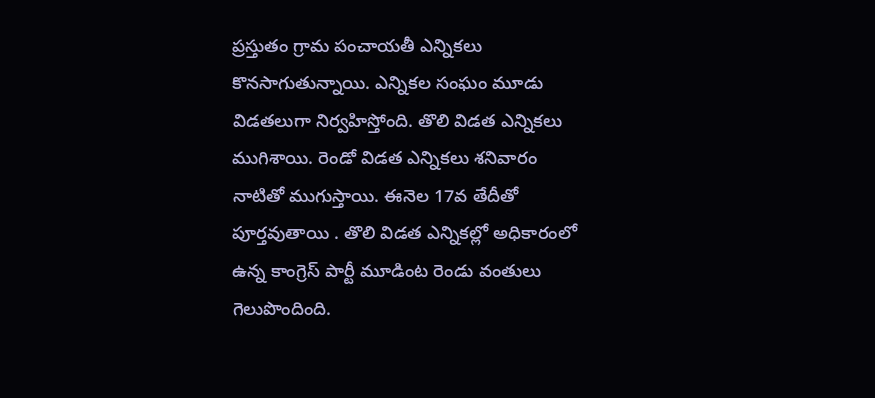ప్ర‌స్తుతం గ్రామ పంచాయ‌తీ ఎన్నిక‌లు కొన‌సాగుతున్నాయి. ఎన్నిక‌ల సంఘం మూడు విడత‌లుగా నిర్వ‌హిస్తోంది. తొలి విడ‌త ఎన్నిక‌లు ముగిశాయి. రెండో విడ‌త ఎన్నిక‌లు శ‌నివారం నాటితో ముగుస్తాయి. ఈనెల 17వ తేదీతో పూర్త‌వుతాయి . తొలి విడ‌త ఎన్నిక‌ల్లో అధికారంలో ఉన్న కాంగ్రెస్ పార్టీ మూడింట రెండు వంతులు గెలుపొందింది.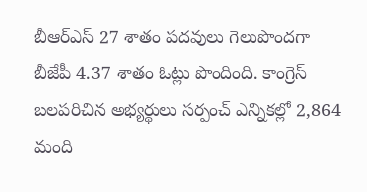బీఆర్ఎస్ 27 శాతం ప‌ద‌వులు గెలుపొంద‌గా బీజేపీ 4.37 శాతం ఓట్లు పొందింది. కాంగ్రెస్ బ‌ల‌ప‌రిచిన అభ్య‌ర్థులు స‌ర్పంచ్ ఎన్నిక‌ల్లో 2,864 మంది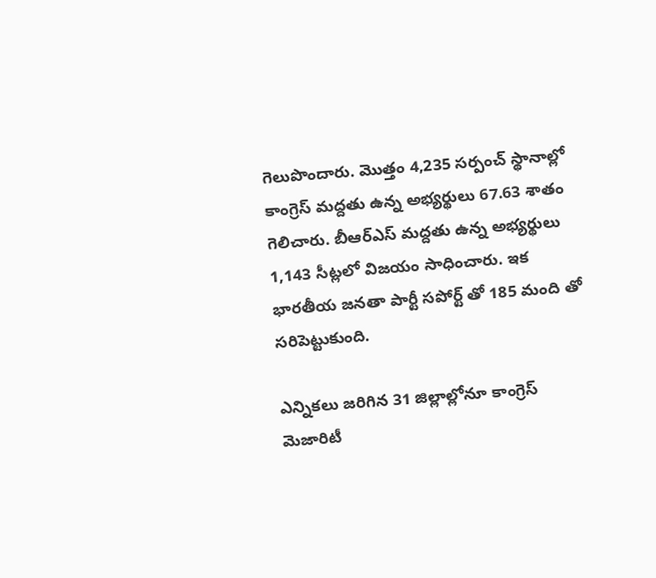గెలుపొందారు. మొత్తం 4,235 సర్పంచ్ స్థానాల్లో కాంగ్రెస్ మద్దతు ఉన్న అభ్యర్థులు 67.63 శాతం గెలిచారు. బీఆర్ఎస్ మద్దతు ఉన్న అభ్యర్థులు 1,143 సీట్లలో విజ‌యం సాధించారు. ఇక భార‌తీయ జ‌న‌తా పార్టీ స‌పోర్ట్ తో 185 మంది తో స‌రిపెట్టుకుంది.

ఎన్నికలు జరిగిన 31 జిల్లాల్లోనూ కాంగ్రెస్ మెజారిటీ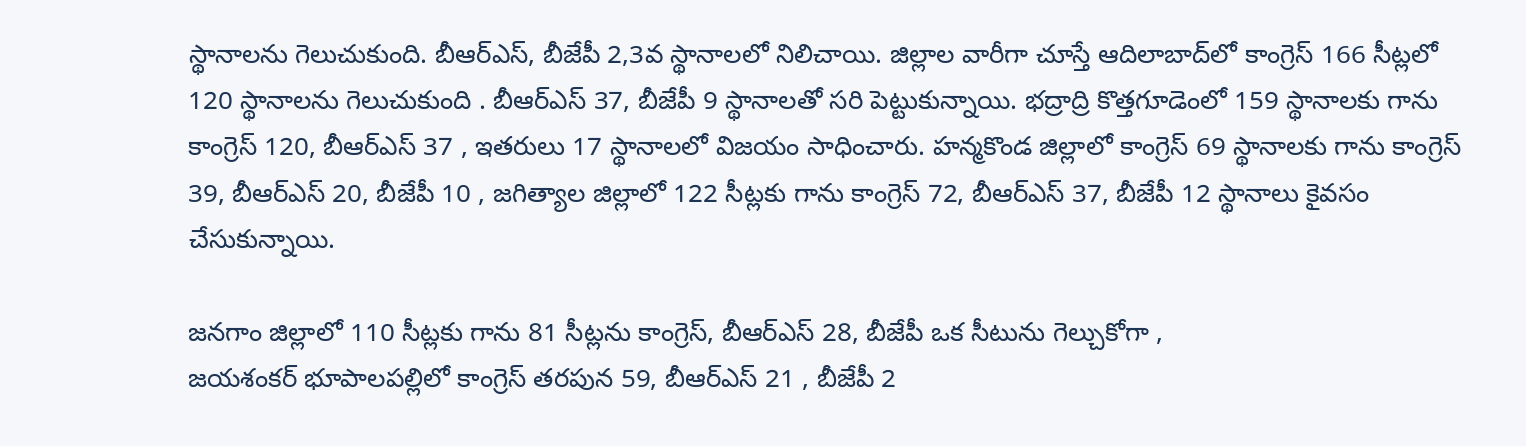స్థానాలను గెలుచుకుంది. బీఆర్ఎస్, బీజేపీ 2,3వ స్థానాల‌లో నిలిచాయి. జిల్లాల వారీగా చూస్తే ఆదిలాబాద్‌లో కాంగ్రెస్ 166 సీట్లలో 120 స్థానాలను గెలుచుకుంది . బీఆర్ఎస్ 37, బీజేపీ 9 స్థానాల‌తో స‌రి పెట్టుకున్నాయి. భద్రాద్రి కొత్తగూడెంలో 159 స్థానాల‌కు గాను కాంగ్రెస్ 120, బీఆర్ఎస్ 37 , ఇత‌రులు 17 స్థానాలలో విజ‌యం సాధించారు. హ‌న్మకొండ జిల్లాలో కాంగ్రెస్ 69 స్థానాల‌కు గాను కాంగ్రెస్ 39, బీఆర్ఎస్ 20, బీజేపీ 10 , జ‌గిత్యాల జిల్లాలో 122 సీట్ల‌కు గాను కాంగ్రెస్ 72, బీఆర్ఎస్ 37, బీజేపీ 12 స్థానాలు కైవ‌సం చేసుకున్నాయి.

జ‌నగాం జిల్లాలో 110 సీట్ల‌కు గాను 81 సీట్ల‌ను కాంగ్రెస్, బీఆర్ఎస్ 28, బీజేపీ ఒక సీటును గెల్చుకోగా ,
జయశంకర్ భూపాలపల్లిలో కాంగ్రెస్ తరపున 59, బీఆర్ఎస్ 21 , బీజేపీ 2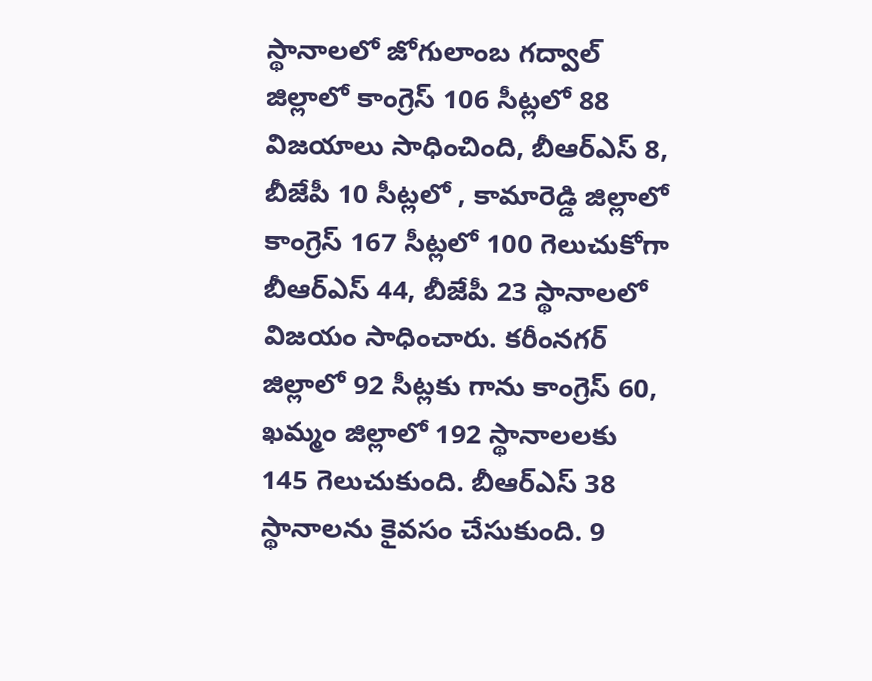స్థానాల‌లో జోగులాంబ గద్వాల్ జిల్లాలో కాంగ్రెస్ 106 సీట్లలో 88 విజయాలు సాధించింది, బీఆర్ఎస్ 8, బీజేపీ 10 సీట్ల‌లో , కామారెడ్డి జిల్లాలో కాంగ్రెస్ 167 సీట్లలో 100 గెలుచుకోగా బీఆర్ఎస్ 44, బీజేపీ 23 స్థానాల‌లో విజ‌యం సాధించారు. క‌రీంన‌గ‌ర్ జిల్లాలో 92 సీట్ల‌కు గాను కాంగ్రెస్ 60, ఖ‌మ్మం జిల్లాలో 192 స్థానాల‌ల‌కు 145 గెలుచుకుంది. బీఆర్ఎస్ 38 స్థానాల‌ను కైవ‌సం చేసుకుంది. 9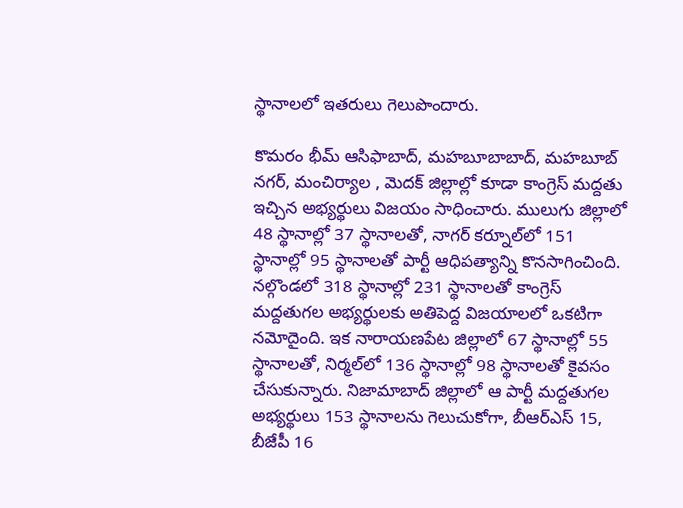స్థానాల‌లో ఇత‌రులు గెలుపొందారు.

కొమరం భీమ్ ఆసిఫాబాద్, మహబూబాబాద్, మహబూబ్ నగర్, మంచిర్యాల , మెదక్ జిల్లాల్లో కూడా కాంగ్రెస్ మ‌ద్ద‌తు ఇచ్చిన అభ్య‌ర్థులు విజ‌యం సాధించారు. ములుగు జిల్లాలో 48 స్థానాల్లో 37 స్థానాలతో, నాగర్ కర్నూల్‌లో 151 స్థానాల్లో 95 స్థానాలతో పార్టీ ఆధిపత్యాన్ని కొనసాగించింది. నల్గొండలో 318 స్థానాల్లో 231 స్థానాలతో కాంగ్రెస్ మద్దతుగల అభ్యర్థులకు అతిపెద్ద విజయాలలో ఒకటిగా నమోదైంది. ఇక నారాయణపేట జిల్లాలో 67 స్థానాల్లో 55 స్థానాలతో, నిర్మల్‌లో 136 స్థానాల్లో 98 స్థానాలతో కైవసం చేసుకున్నారు. నిజామాబాద్ జిల్లాలో ఆ పార్టీ మద్దతుగల అభ్యర్థులు 153 స్థానాలను గెలుచుకోగా, బీఆర్ఎస్ 15, బీజేపీ 16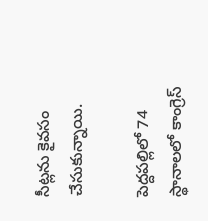సీట్ల‌ను కైవ‌సం చేసుకున్నాయి.

పెద్దపల్లిలో 74 స్థానాల‌లో కాంగ్రెస్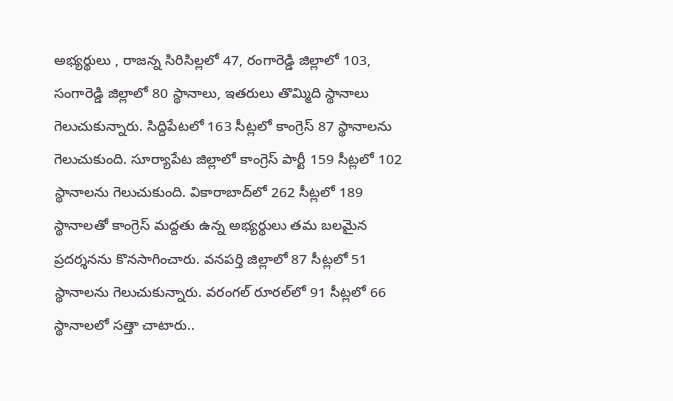అభ్య‌ర్థులు , రాజన్న సిరిసిల్లలో 47, రంగారెడ్డి జిల్లాలో 103, సంగారెడ్డి జిల్లాలో 80 స్థానాలు, ఇతరులు తొమ్మిది స్థానాలు గెలుచుకున్నారు. సిద్దిపేటలో 163 సీట్లలో కాంగ్రెస్ 87 స్థానాలను గెలుచుకుంది. సూర్యాపేట జిల్లాలో కాంగ్రెస్ పార్టీ 159 సీట్లలో 102 స్థానాలను గెలుచుకుంది. వికారాబాద్‌లో 262 సీట్లలో 189 స్థానాలతో కాంగ్రెస్ మద్దతు ఉన్న అభ్యర్థులు తమ బలమైన ప్రదర్శనను కొనసాగించారు. వనపర్తి జిల్లాలో 87 సీట్లలో 51 స్థానాలను గెలుచుకున్నారు. వరంగల్ రూరల్‌లో 91 సీట్లలో 66 స్థానాలలో స‌త్తా చాటారు..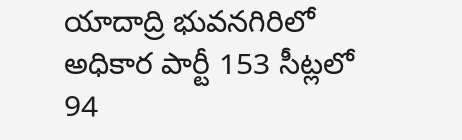యాదాద్రి భువనగిరిలో అధికార పార్టీ 153 సీట్లలో 94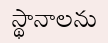స్థానాలను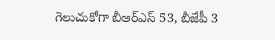గెలుచుకోగా బీఆర్ఎస్ 53, బీజేపీ 3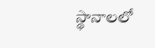స్థానాల‌లో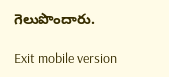గెలుపొందారు.

Exit mobile version